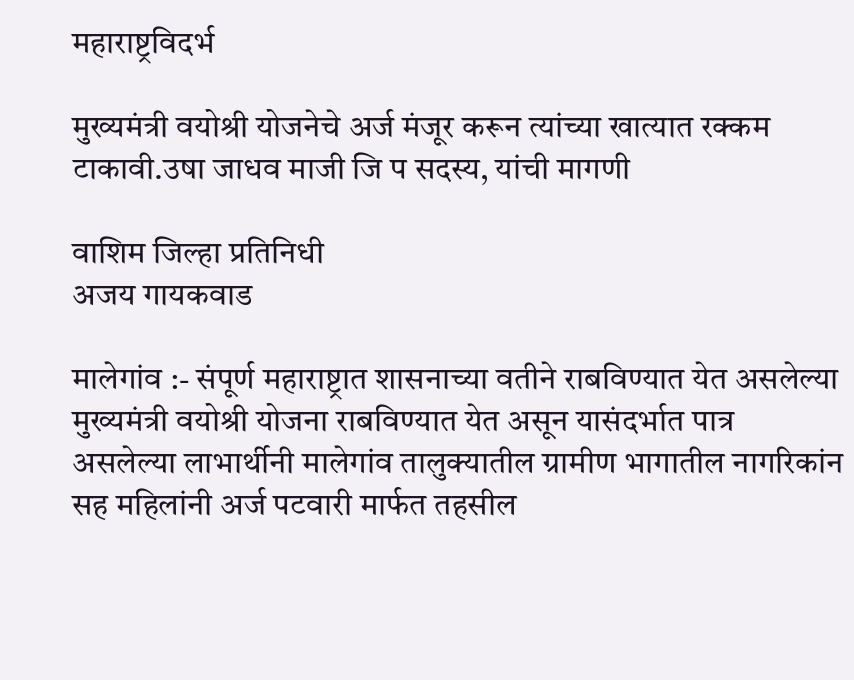महाराष्ट्रविदर्भ

मुख्यमंत्री वयोश्री योजनेचे अर्ज मंजूर करून त्यांच्या खात्यात रक्कम टाकावी.उषा जाधव माजी जि प सदस्य, यांची मागणी

वाशिम जिल्हा प्रतिनिधी
अजय गायकवाड

मालेगांव :- संपूर्ण महाराष्ट्रात शासनाच्या वतीने राबविण्यात येत असलेल्या मुख्यमंत्री वयोश्री योजना राबविण्यात येत असून यासंदर्भात पात्र असलेल्या लाभार्थीनी मालेगांव तालुक्यातील ग्रामीण भागातील नागरिकांन सह महिलांनी अर्ज पटवारी मार्फत तहसील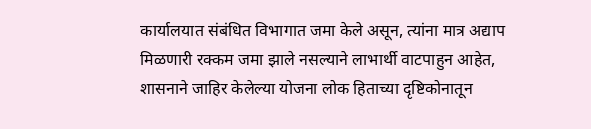कार्यालयात संबंधित विभागात जमा केले असून, त्यांना मात्र अद्याप मिळणारी रक्कम जमा झाले नसल्याने लाभार्थी वाटपाहुन आहेत, शासनाने जाहिर केलेल्या योजना लोक हिताच्या दृष्टिकोनातून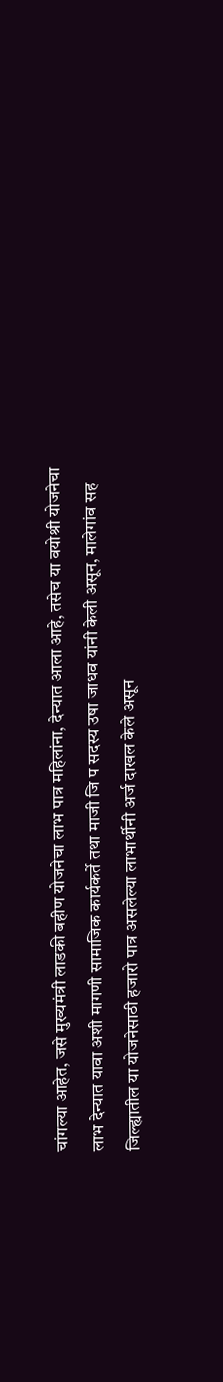चांगल्या आहेत, जसे मुख्यमंत्री लाडकी बहीण योजनेचा लाभ पात्र महिलांना, देन्यात आला आहे, तसेच या वयोश्री योजनेचा लाभ देन्यात यावा अशी मागणी सामाजिक कार्यकर्ते तथा माजी जि प सदस्य उषा जाधव यांनी केली असून, मालेगांव सह जिल्ह्यातील या योजनेसाठी हजारो पात्र असलेल्या लाभार्थीनी अर्ज दाखल केले असून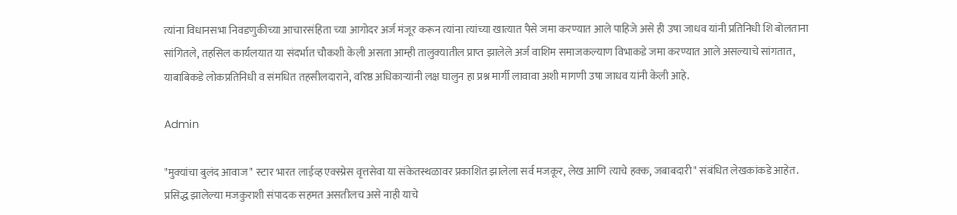त्यांना विधानसभा निवडणुकीच्या आचारसंहिता च्या आगोदर अर्ज मंजूर करून त्यांना त्यांच्या खात्यात पैसे जमा करण्यात आले पाहिजे असे ही उषा जाधव यांनी प्रतिनिधी शि बोलताना सांगितले, तहसिल कार्यलयात या संदर्भात चौकशी केली असता आम्ही तालुक्यातील प्राप्त झालेले अर्ज वाशिम समाजकल्याण विभाकडे जमा करण्यात आले असल्याचे सांगतात, याबाबिकडे लोकप्रतिनिधी व संमधित तहसीलदाराने, वरिष्ठ अधिकाऱ्यांनी लक्ष घालुन हा प्रश्न मार्गी लावावा अशी मागणी उषा जाधव यांनी केली आहे.

Admin

"मुक्यांचा बुलंद आवाज" स्टार भारत लाईव्ह एक्स्प्रेस वृत्तसेवा या संकेतस्थळावर प्रकाशित झालेला सर्व मजकूर, लेख आणि त्याचे हक्क, जबाबदारी" संबंधित लेखकांकडे आहेत. प्रसिद्ध झालेल्या मजकुराशी संपादक सहमत असतीलच असे नाही याचे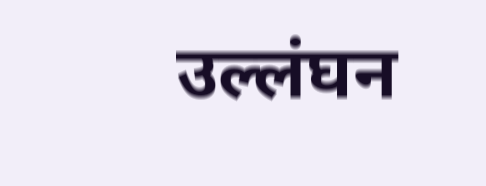उल्लंघन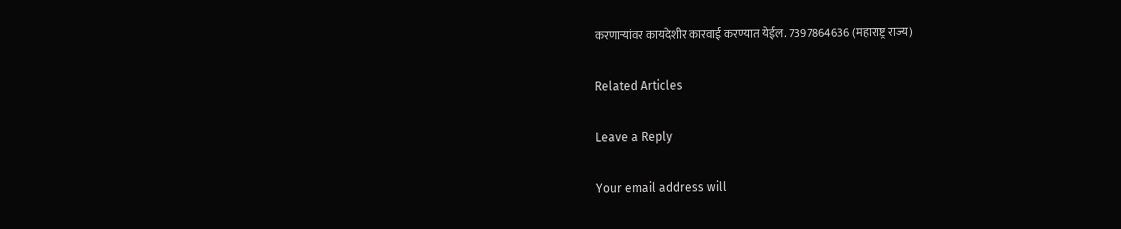करणाऱ्यांवर कायदेशीर कारवाई करण्यात येईल. 7397864636 (महाराष्ट्र राज्य)

Related Articles

Leave a Reply

Your email address will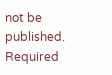not be published. Required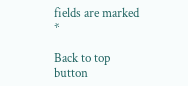fields are marked *

Back to top button